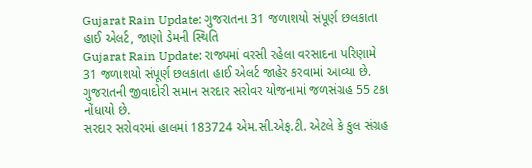Gujarat Rain Update: ગુજરાતના 31 જળાશયો સંપૂર્ણ છલકાતા હાઈ એલર્ટ, જાણો ડેમની સ્થિતિ
Gujarat Rain Update: રાજ્યમાં વરસી રહેલા વરસાદના પરિણામે 31 જળાશયો સંપૂર્ણ છલકાતા હાઈ એલર્ટ જાહેર કરવામાં આવ્યા છે. ગુજરાતની જીવાદોરી સમાન સરદાર સરોવર યોજનામાં જળસંગ્રહ 55 ટકા નોંધાયો છે.
સરદાર સરોવરમાં હાલમાં 183724 એમ.સી.એફ.ટી. એટલે કે કુલ સંગ્રહ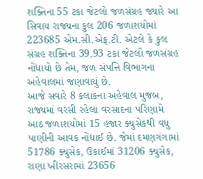શક્તિના 55 ટકા જેટલો જળસંગ્રહ જ્યારે આ સિવાય રાજ્યના કુલ 206 જળાશયોમાં 223685 એમ.સી.એફ.ટી. એટલે કે કુલ સંગ્રહ શક્તિના 39.93 ટકા જેટલો જળસંગ્રહ નોંધાયો છે તેમ, જળ સંપત્તિ વિભાગના અહેવાલમાં જણાવાયું છે.
આજે સવારે 8 કલાકના અહેવાલ મુજબ, રાજ્યમાં વરસી રહેલા વરસાદના પરિણામે આઠ જળાશયોમાં 15 હજાર ક્યુસેકથી વધુ પાણીની આવક નોંધાઈ છે. જેમાં દમણગંગામાં 51786 ક્યુસેક, ઉકાઈમાં 31206 ક્યુસેક, રાણા ખીરસરામાં 23656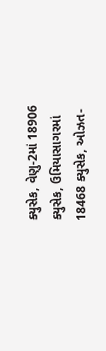ક્યુસેક, વેણુ-2માં 18906 ક્યુસેક, ઉમિયાસાગરમાં 18468 ક્યુસેક, ઓઝત-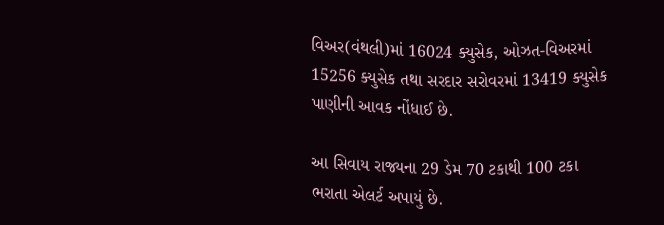વિઅર(વંથલી)માં 16024 ક્યુસેક, ઓઝત-વિઅરમાં 15256 ક્યુસેક તથા સરદાર સરોવરમાં 13419 ક્યુસેક પાણીની આવક નોંધાઈ છે.

આ સિવાય રાજ્યના 29 ડેમ 70 ટકાથી 100 ટકા ભરાતા એલર્ટ અપાયું છે.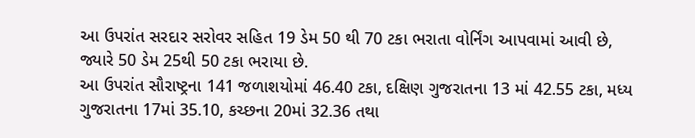આ ઉપરાંત સરદાર સરોવર સહિત 19 ડેમ 50 થી 70 ટકા ભરાતા વોર્નિંગ આપવામાં આવી છે, જ્યારે 50 ડેમ 25થી 50 ટકા ભરાયા છે.
આ ઉપરાંત સૌરાષ્ટ્રના 141 જળાશયોમાં 46.40 ટકા, દક્ષિણ ગુજરાતના 13 માં 42.55 ટકા, મધ્ય ગુજરાતના 17માં 35.10, કચ્છના 20માં 32.36 તથા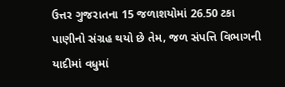ઉત્તર ગુજરાતના 15 જળાશયોમાં 26.50 ટકા પાણીનો સંગ્રહ થયો છે તેમ, જળ સંપત્તિ વિભાગની યાદીમાં વધુમાં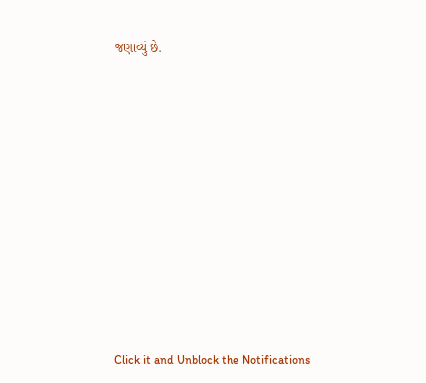જણાવ્યું છે.












Click it and Unblock the Notifications